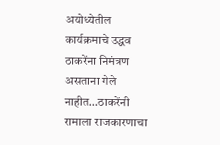अयोध्येतील कार्यक्रमाचे उद्धव ठाकरेंना निमंत्रण असताना गेले नाहीत…ठाकरेंनी रामाला राजकारणाचा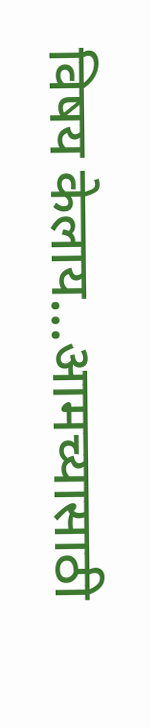विषय केलाय…आमच्यासाठी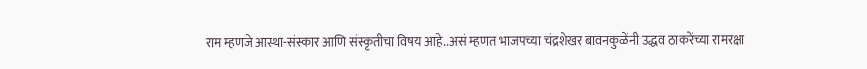राम म्हणजे आस्था-संस्कार आणि संस्कृतीचा विषय आहे..असं म्हणत भाजपच्या चंद्रशेखर बावनकुळेंनी उद्धव ठाकरेंच्या रामरक्षा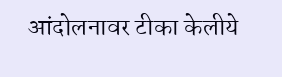आंदोलनावर टीका केलीये